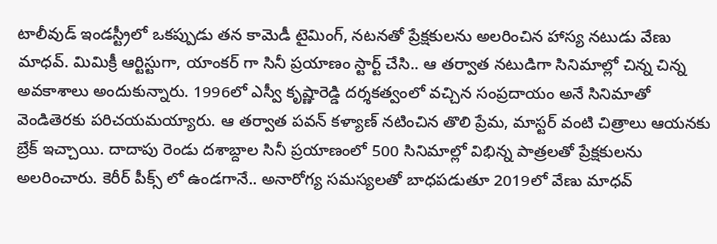టాలీవుడ్ ఇండస్ట్రీలో ఒకప్పుడు తన కామెడీ టైమింగ్, నటనతో ప్రేక్షకులను అలరించిన హాస్య నటుడు వేణు మాధవ్. మిమిక్రీ ఆర్టిస్టుగా, యాంకర్ గా సినీ ప్రయాణం స్టార్ట్ చేసి.. ఆ తర్వాత నటుడిగా సినిమాల్లో చిన్న చిన్న అవకాశాలు అందుకున్నారు. 1996లో ఎస్వీ కృష్ణారెడ్డి దర్శకత్వంలో వచ్చిన సంప్రదాయం అనే సినిమాతో వెండితెరకు పరిచయమయ్యారు. ఆ తర్వాత పవన్ కళ్యాణ్ నటించిన తొలి ప్రేమ, మాస్టర్ వంటి చిత్రాలు ఆయనకు బ్రేక్ ఇచ్చాయి. దాదాపు రెండు దశాబ్దాల సినీ ప్రయాణంలో 500 సినిమాల్లో విభిన్న పాత్రలతో ప్రేక్షకులను అలరించారు. కెరీర్ పీక్స్ లో ఉండగానే.. అనారోగ్య సమస్యలతో బాధపడుతూ 2019లో వేణు మాధవ్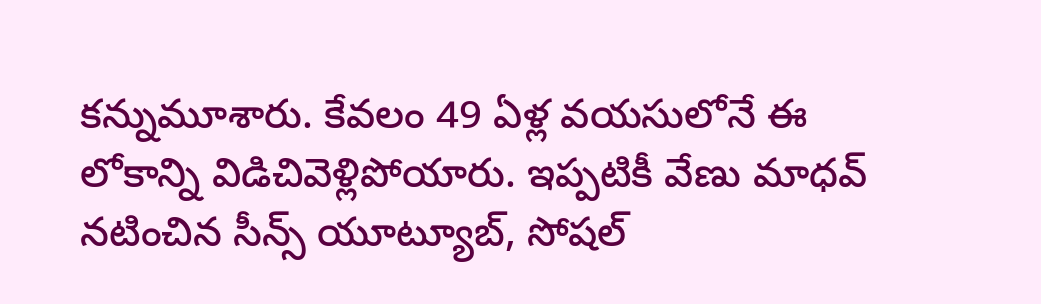కన్నుమూశారు. కేవలం 49 ఏళ్ల వయసులోనే ఈ లోకాన్ని విడిచివెళ్లిపోయారు. ఇప్పటికీ వేణు మాధవ్ నటించిన సీన్స్ యూట్యూబ్, సోషల్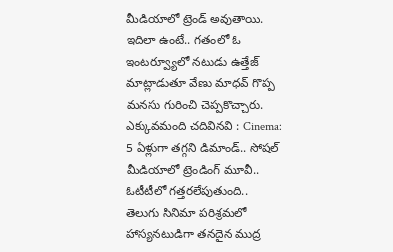మీడియాలో ట్రెండ్ అవుతాయి. ఇదిలా ఉంటే.. గతంలో ఓ ఇంటర్వ్యూలో నటుడు ఉత్తేజ్ మాట్లాడుతూ వేణు మాధవ్ గొప్ప మనసు గురించి చెప్పకొచ్చారు. ఎక్కువమంది చదివినవి : Cinema: 5 ఏళ్లుగా తగ్గని డిమాండ్.. సోషల్ మీడియాలో ట్రెండింగ్ మూవీ.. ఓటీటీలో గత్తరలేపుతుంది.. తెలుగు సినిమా పరిశ్రమలో హాస్యనటుడిగా తనదైన ముద్ర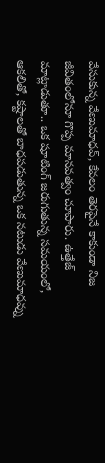వేసుకున్న వేణుమాధవ్, కేవలం తెరపైనే కాకుండా నిజ జీవితంలోనూ గొప్ప మానవత్వం చూపారు. ఉత్తేజ్ మాట్లాడుతూ.. ఒక షూటింగ్ జరుగుతున్న సమయంలో, ఆకలితో, కష్టాలతో బాధపడుతున్న ఒక నటుడు వేణుమాధవ్ను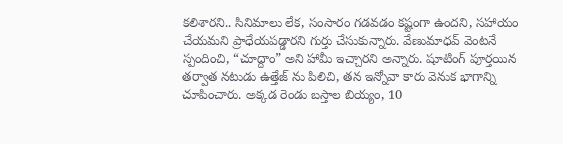కలిశారని.. సినిమాలు లేక, సంసారం గడవడం కష్టంగా ఉందని, సహాయం చేయమని ప్రాధేయపడ్డారని గుర్తు చేసుకున్నారు. వేణుమాధవ్ వెంటనే స్పందించి, “చూద్దాం” అని హామీ ఇచ్చారని అన్నారు. షూటింగ్ పూర్తయిన తర్వాత నటుడు ఉత్తేజ్ ను పిలిచి, తన ఇన్నోవా కారు వెనుక భాగాన్ని చూపించారు. అక్కడ రెండు బస్తాల బియ్యం, 10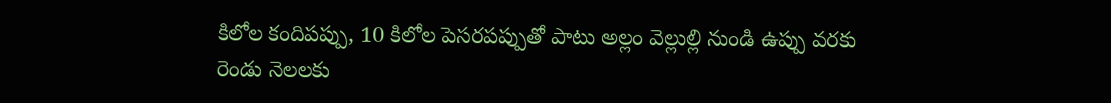కిలోల కందిపప్పు, 10 కిలోల పెసరపప్పుతో పాటు అల్లం వెల్లుల్లి నుండి ఉప్పు వరకు రెండు నెలలకు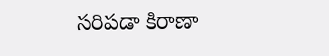సరిపడా కిరాణా